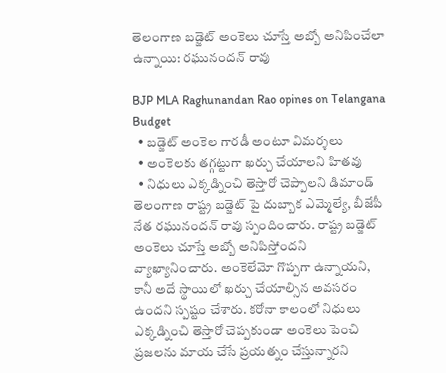తెలంగాణ బడ్జెట్ అంకెలు చూస్తే అబ్బో అనిపించేలా ఉన్నాయి: రఘునందన్ రావు

BJP MLA Raghunandan Rao opines on Telangana Budget
  • బడ్జెట్ అంకెల గారడీ అంటూ విమర్శలు
  • అంకెలకు తగ్గట్టుగా ఖర్చు చేయాలని హితవు
  • నిధులు ఎక్కడ్నించి తెస్తారో చెప్పాలని డిమాండ్
తెలంగాణ రాష్ట్ర బడ్జెట్ పై దుబ్బాక ఎమ్మెల్యే, బీజేపీ నేత రఘునందన్ రావు స్పందించారు. రాష్ట్ర బడ్జెట్ అంకెలు చూస్తే అబ్బో అనిపిస్తోందని వ్యాఖ్యానించారు. అంకెలేమో గొప్పగా ఉన్నాయని, కానీ అదే స్థాయిలో ఖర్చు చేయాల్సిన అవసరం ఉందని స్పష్టం చేశారు. కరోనా కాలంలో నిధులు ఎక్కడ్నించి తెస్తారో చెప్పకుండా అంకెలు పెంచి ప్రజలను మాయ చేసే ప్రయత్నం చేస్తున్నారని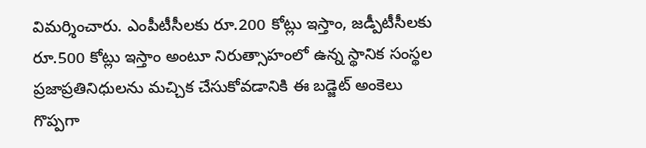విమర్శించారు. ఎంపీటీసీలకు రూ.200 కోట్లు ఇస్తాం, జడ్పీటీసీలకు రూ.500 కోట్లు ఇస్తాం అంటూ నిరుత్సాహంలో ఉన్న స్థానిక సంస్థల ప్రజాప్రతినిధులను మచ్చిక చేసుకోవడానికి ఈ బడ్జెట్ అంకెలు గొప్పగా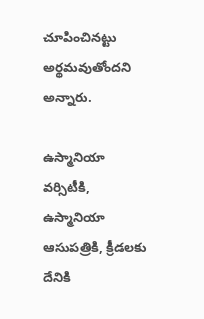చూపించినట్టు అర్థమవుతోందని అన్నారు.

ఉస్మానియా వర్సిటీకి, ఉస్మానియా ఆసుపత్రికి, క్రీడలకు దేనికి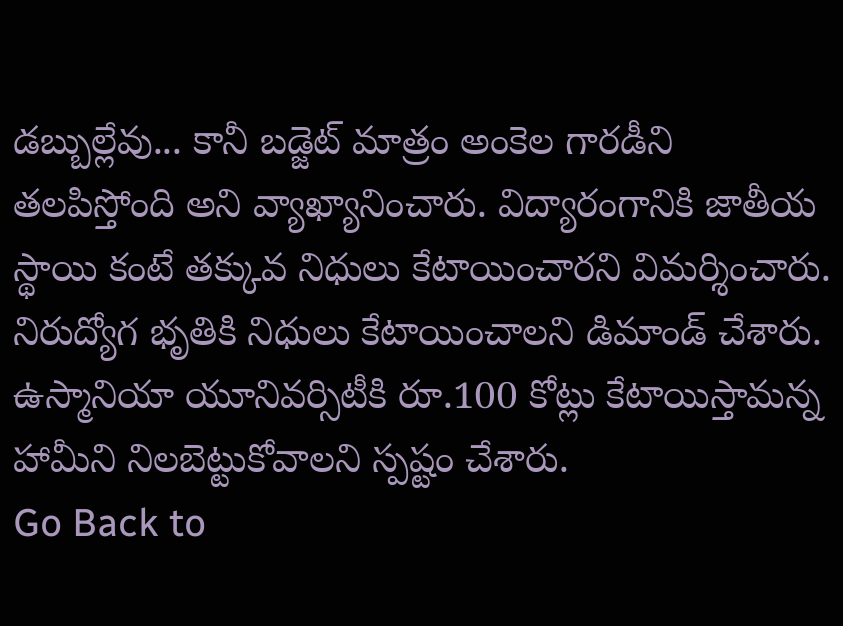డబ్బుల్లేవు... కానీ బడ్జెట్ మాత్రం అంకెల గారడీని తలపిస్తోంది అని వ్యాఖ్యానించారు. విద్యారంగానికి జాతీయ స్థాయి కంటే తక్కువ నిధులు కేటాయించారని విమర్శించారు. నిరుద్యోగ భృతికి నిధులు కేటాయించాలని డిమాండ్ చేశారు.  ఉస్మానియా యూనివర్సిటీకి రూ.100 కోట్లు కేటాయిస్తామన్న హామీని నిలబెట్టుకోవాలని స్పష్టం చేశారు.
Go Back to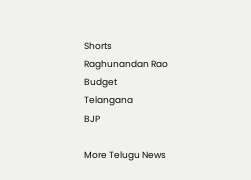Shorts
Raghunandan Rao
Budget
Telangana
BJP

More Telugu News